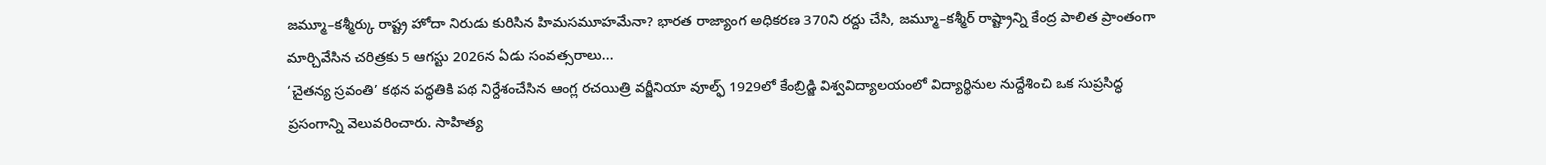జమ్మూ–కశ్మీర్కు రాష్ట్ర హోదా నిరుడు కురిసిన హిమసమూహమేనా? భారత రాజ్యాంగ అధికరణ 370ని రద్దు చేసి, జమ్మూ–కశ్మీర్ రాష్ట్రాన్ని కేంద్ర పాలిత ప్రాంతంగా మార్చివేసిన చరిత్రకు 5 ఆగస్టు 2026న ఏడు సంవత్సరాలు...
‘చైతన్య స్రవంతి’ కథన పద్ధతికి పథ నిర్దేశంచేసిన ఆంగ్ల రచయిత్రి వర్జీనియా వూల్ఫ్ 1929లో కేంబ్రిడ్జి విశ్వవిద్యాలయంలో విద్యార్థినుల నుద్దేశించి ఒక సుప్రసిద్ధ ప్రసంగాన్ని వెలువరించారు. సాహిత్య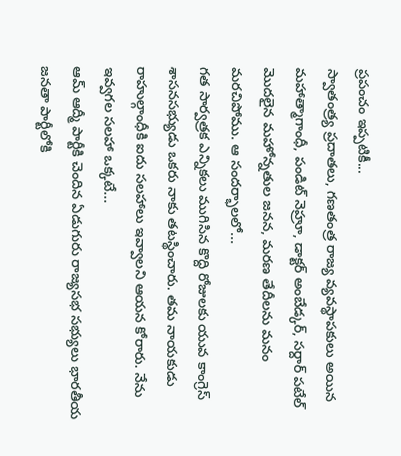ప్రపంచం ఇప్పటికీ...
స్వాతంత్ర్య ప్రదాతలు, గణతంత్ర రాజ్య వ్యవస్థాపకులు అయిన మహాత్మాగాంధీ, పండిట్ నెహ్రూ, డాక్టర్ అంబేడ్కర్, సర్దార్ పటేల్ మొదలైన మహోన్నతుల జనన, మరణ తేదీలను మనం మరచిపోము. ఆ సందర్భాలలో...
గత సార్వత్రక ఎన్నికలు ముగిసిన కొద్ది రోజులకు యువ కాంగ్రెస్ శాసనసభ్యుడు ఒకరు నాకు తటస్థించారు. తమ నాయకుడు రాహుల్గాంధీకి ఐదు సలహాలు ఇవ్వాలని ఆయన కోరారు. నేను ఇవ్వగల సలహా ఒక్కటే...
ఆమ్ ఆద్మీ పార్టీకి చెందిన ఏడుగురు రాజ్యసభ సభ్యులు భారతీయ జనతా పార్టీలోకి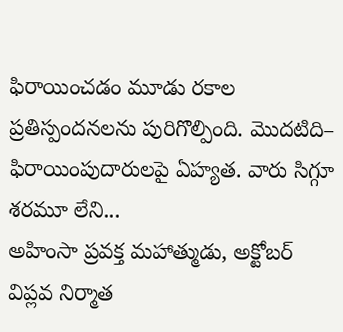ఫిరాయించడం మూడు రకాల ప్రతిస్పందనలను పురిగొల్పింది. మొదటిది– ఫిరాయింపుదారులపై ఏహ్యత. వారు సిగ్గూ శరమూ లేని...
అహింసా ప్రవక్త మహాత్ముడు, అక్టోబర్ విప్లవ నిర్మాత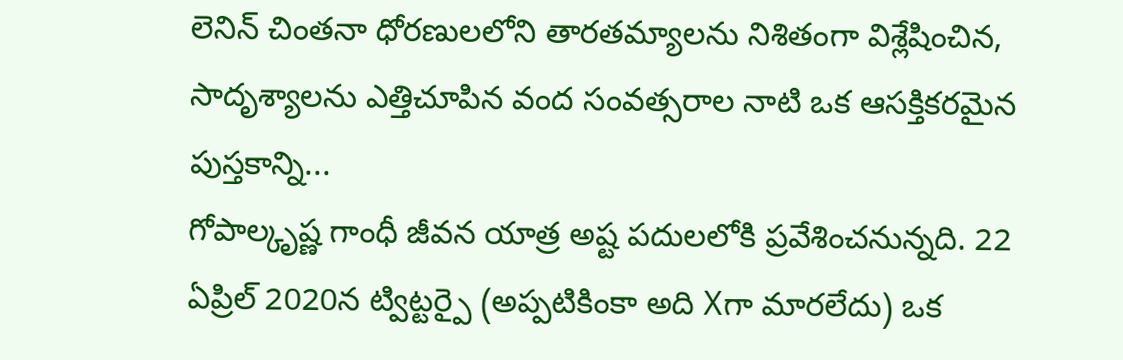లెనిన్ చింతనా ధోరణులలోని తారతమ్యాలను నిశితంగా విశ్లేషించిన, సాదృశ్యాలను ఎత్తిచూపిన వంద సంవత్సరాల నాటి ఒక ఆసక్తికరమైన పుస్తకాన్ని...
గోపాల్కృష్ణ గాంధీ జీవన యాత్ర అష్ట పదులలోకి ప్రవేశించనున్నది. 22 ఏప్రిల్ 2020న ట్విట్టర్పై (అప్పటికింకా అది Xగా మారలేదు) ఒక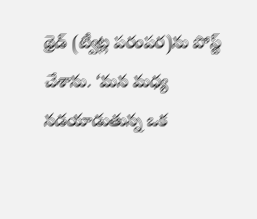థ్రెడ్ (ట్వీట్ల పరంపర)ను పోస్ట్ చేశాను. ‘మన మధ్య నడయాడుతున్న ఒక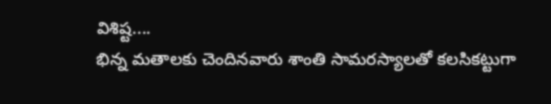విశిష్ట....
భిన్న మతాలకు చెందినవారు శాంతి సామరస్యాలతో కలసికట్టుగా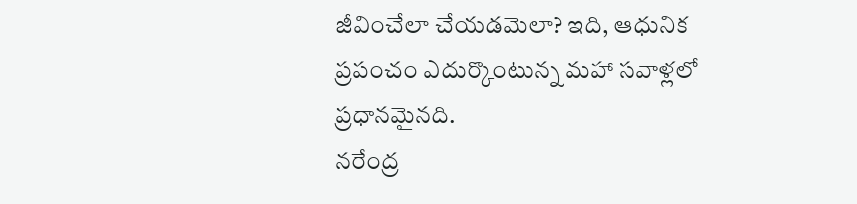జీవించేలా చేయడమెలా? ఇది, ఆధునిక ప్రపంచం ఎదుర్కొంటున్న మహా సవాళ్లలో ప్రధానమైనది.
నరేంద్ర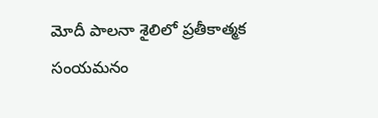మోదీ పాలనా శైలిలో ప్రతీకాత్మక సంయమనం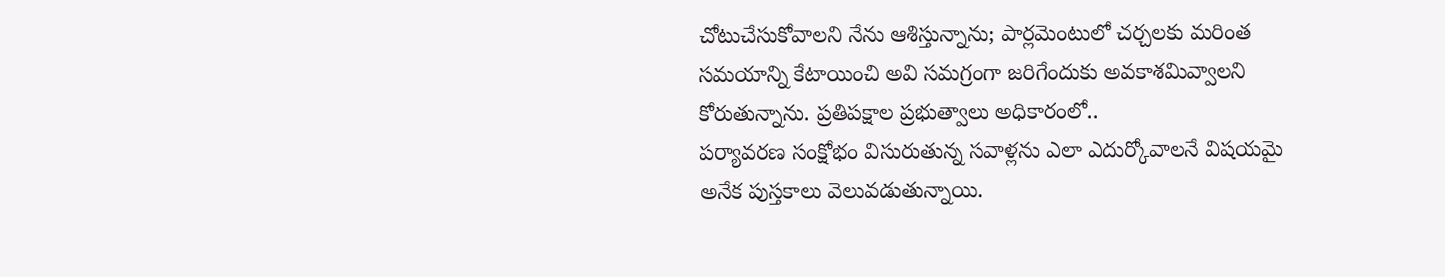చోటుచేసుకోవాలని నేను ఆశిస్తున్నాను; పార్లమెంటులో చర్చలకు మరింత సమయాన్ని కేటాయించి అవి సమగ్రంగా జరిగేందుకు అవకాశమివ్వాలని కోరుతున్నాను. ప్రతిపక్షాల ప్రభుత్వాలు అధికారంలో..
పర్యావరణ సంక్షోభం విసురుతున్న సవాళ్లను ఎలా ఎదుర్కోవాలనే విషయమై అనేక పుస్తకాలు వెలువడుతున్నాయి.